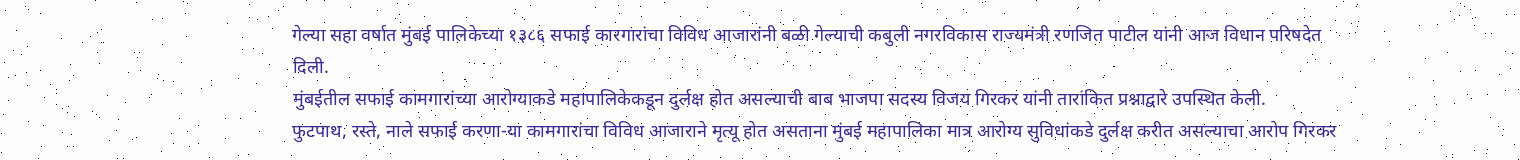गेल्या सहा वर्षात मुंबई पालिकेच्या १३८६ सफाई कारगारांचा विविध आजारांनी बळी गेल्याची कबुली नगरविकास राज्यमंत्री रणजित पाटील यांनी आज विधान परिषदेत दिली.
मुंबईतील सफाई कामगारांच्या आरोग्याकडे महापालिकेकडून दुर्लक्ष होत असल्याची बाब भाजपा सदस्य विजय गिरकर यांनी तारांकित प्रश्नाद्वारे उपस्थित केली.
फुटपाथ, रस्ते, नाले सफाई करणा-या कामगारांचा विविध आजाराने मृत्यू होत असताना मुंबई महापालिका मात्र आरोग्य सुविधांकडे दुर्लक्ष करीत असल्याचा आरोप गिरकर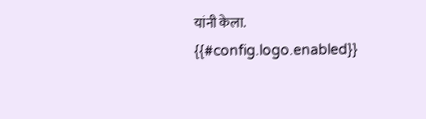यांनी केला.
{{#config.logo.enabled}}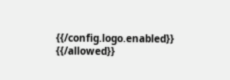{{/config.logo.enabled}}
{{/allowed}}